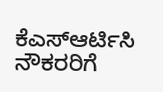ಕೆಎಸ್ಆರ್ಟಿಸಿ ನೌಕರರಿಗೆ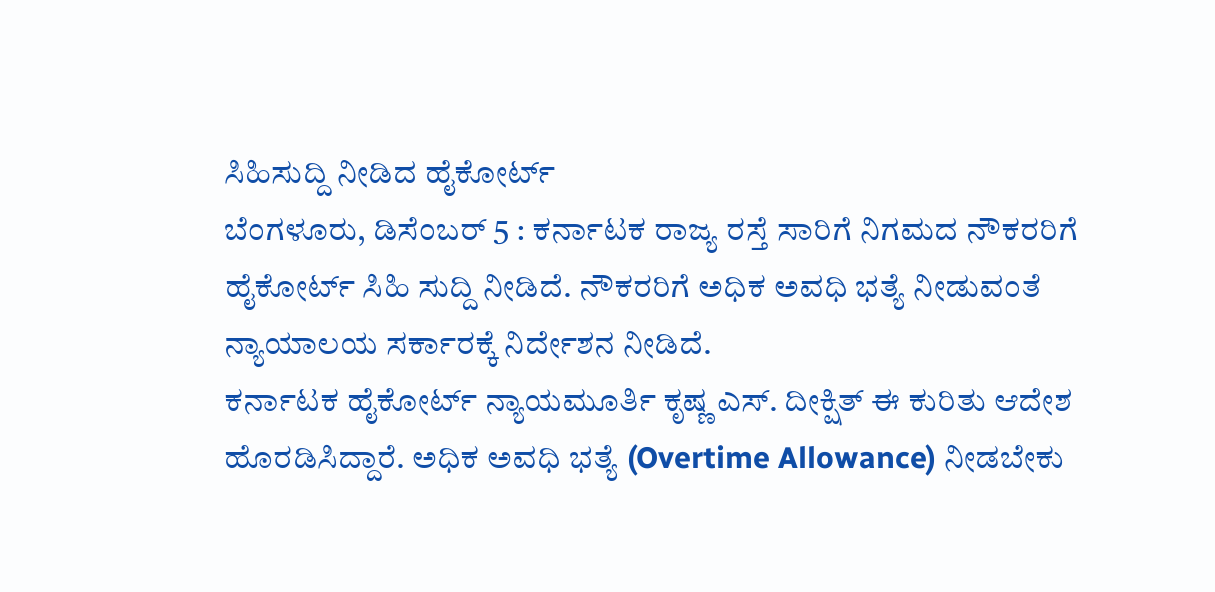ಸಿಹಿಸುದ್ದಿ ನೀಡಿದ ಹೈಕೋರ್ಟ್
ಬೆಂಗಳೂರು, ಡಿಸೆಂಬರ್ 5 : ಕರ್ನಾಟಕ ರಾಜ್ಯ ರಸ್ತೆ ಸಾರಿಗೆ ನಿಗಮದ ನೌಕರರಿಗೆ ಹೈಕೋರ್ಟ್ ಸಿಹಿ ಸುದ್ದಿ ನೀಡಿದೆ. ನೌಕರರಿಗೆ ಅಧಿಕ ಅವಧಿ ಭತ್ಯೆ ನೀಡುವಂತೆ ನ್ಯಾಯಾಲಯ ಸರ್ಕಾರಕ್ಕೆ ನಿರ್ದೇಶನ ನೀಡಿದೆ.
ಕರ್ನಾಟಕ ಹೈಕೋರ್ಟ್ ನ್ಯಾಯಮೂರ್ತಿ ಕೃಷ್ಣ ಎಸ್. ದೀಕ್ಷಿತ್ ಈ ಕುರಿತು ಆದೇಶ ಹೊರಡಿಸಿದ್ದಾರೆ. ಅಧಿಕ ಅವಧಿ ಭತ್ಯೆ (Overtime Allowance) ನೀಡಬೇಕು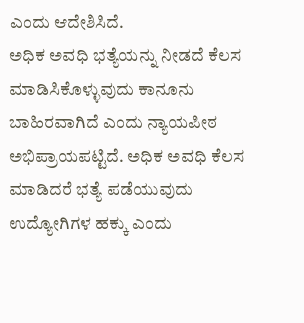ಎಂದು ಆದೇಶಿಸಿದೆ.
ಅಧಿಕ ಅವಧಿ ಭತ್ಯೆಯನ್ನು ನೀಡದೆ ಕೆಲಸ ಮಾಡಿಸಿಕೊಳ್ಳುವುದು ಕಾನೂನು ಬಾಹಿರವಾಗಿದೆ ಎಂದು ನ್ಯಾಯಪೀಠ ಅಭಿಪ್ರಾಯಪಟ್ಟಿದೆ. ಅಧಿಕ ಅವಧಿ ಕೆಲಸ ಮಾಡಿದರೆ ಭತ್ಯೆ ಪಡೆಯುವುದು ಉದ್ಯೋಗಿಗಳ ಹಕ್ಕು ಎಂದು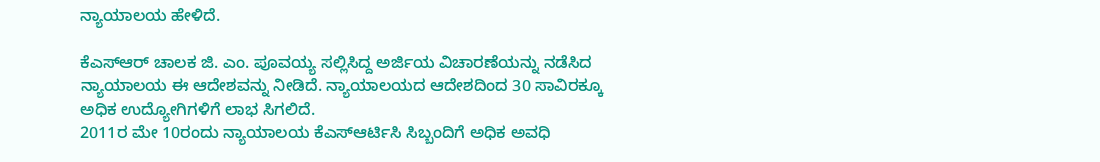ನ್ಯಾಯಾಲಯ ಹೇಳಿದೆ.

ಕೆಎಸ್ಆರ್ ಚಾಲಕ ಜಿ. ಎಂ. ಪೂವಯ್ಯ ಸಲ್ಲಿಸಿದ್ದ ಅರ್ಜಿಯ ವಿಚಾರಣೆಯನ್ನು ನಡೆಸಿದ ನ್ಯಾಯಾಲಯ ಈ ಆದೇಶವನ್ನು ನೀಡಿದೆ. ನ್ಯಾಯಾಲಯದ ಆದೇಶದಿಂದ 30 ಸಾವಿರಕ್ಕೂ ಅಧಿಕ ಉದ್ಯೋಗಿಗಳಿಗೆ ಲಾಭ ಸಿಗಲಿದೆ.
2011ರ ಮೇ 10ರಂದು ನ್ಯಾಯಾಲಯ ಕೆಎಸ್ಆರ್ಟಿಸಿ ಸಿಬ್ಬಂದಿಗೆ ಅಧಿಕ ಅವಧಿ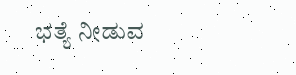ಭತ್ಯೆ ನೀಡುವ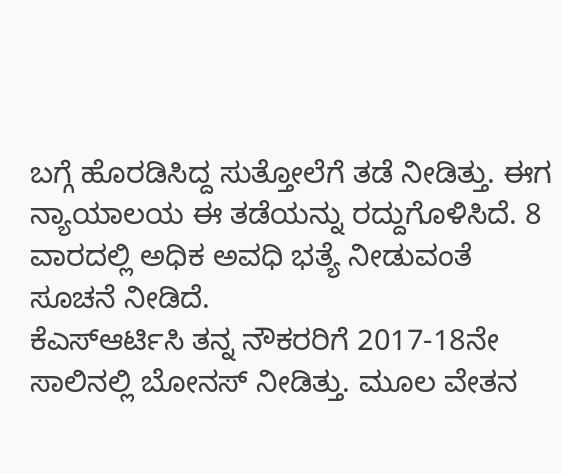ಬಗ್ಗೆ ಹೊರಡಿಸಿದ್ದ ಸುತ್ತೋಲೆಗೆ ತಡೆ ನೀಡಿತ್ತು. ಈಗ ನ್ಯಾಯಾಲಯ ಈ ತಡೆಯನ್ನು ರದ್ದುಗೊಳಿಸಿದೆ. 8 ವಾರದಲ್ಲಿ ಅಧಿಕ ಅವಧಿ ಭತ್ಯೆ ನೀಡುವಂತೆ ಸೂಚನೆ ನೀಡಿದೆ.
ಕೆಎಸ್ಆರ್ಟಿಸಿ ತನ್ನ ನೌಕರರಿಗೆ 2017-18ನೇ ಸಾಲಿನಲ್ಲಿ ಬೋನಸ್ ನೀಡಿತ್ತು. ಮೂಲ ವೇತನ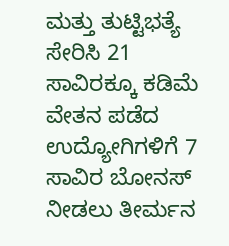ಮತ್ತು ತುಟ್ಟಿಭತ್ಯೆ ಸೇರಿಸಿ 21 ಸಾವಿರಕ್ಕೂ ಕಡಿಮೆ ವೇತನ ಪಡೆದ ಉದ್ಯೋಗಿಗಳಿಗೆ 7 ಸಾವಿರ ಬೋನಸ್ ನೀಡಲು ತೀರ್ಮನ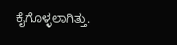ಕೈಗೊಳ್ಳಲಾಗಿತ್ತು.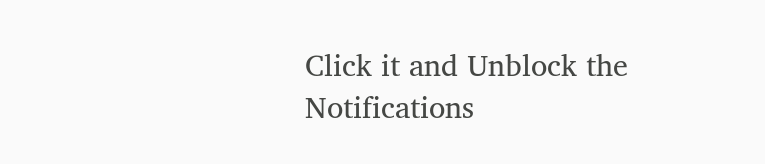Click it and Unblock the Notifications